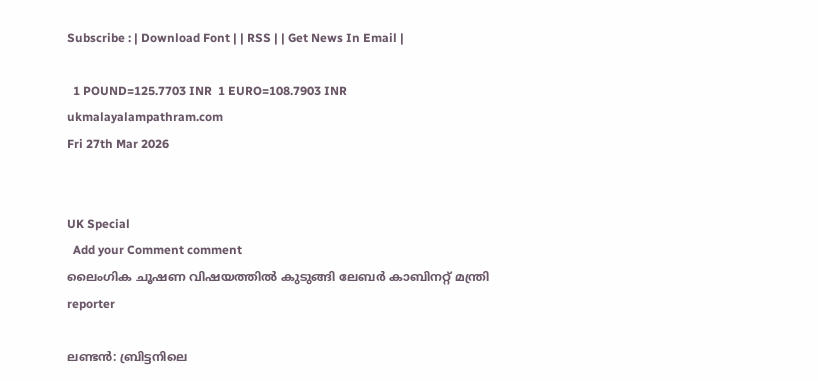Subscribe : | Download Font | | RSS | | Get News In Email |

  1 POUND=125.7703 INR  1 EURO=108.7903 INR
ukmalayalampathram.com
Fri 27th Mar 2026


UK Special
  Add your Comment comment
ലൈംഗിക ചൂഷണ വിഷയത്തില്‍ കുടുങ്ങി ലേബര്‍ കാബിനറ്റ് മന്ത്രി
reporter

ലണ്ടന്‍: ബ്രിട്ടനിലെ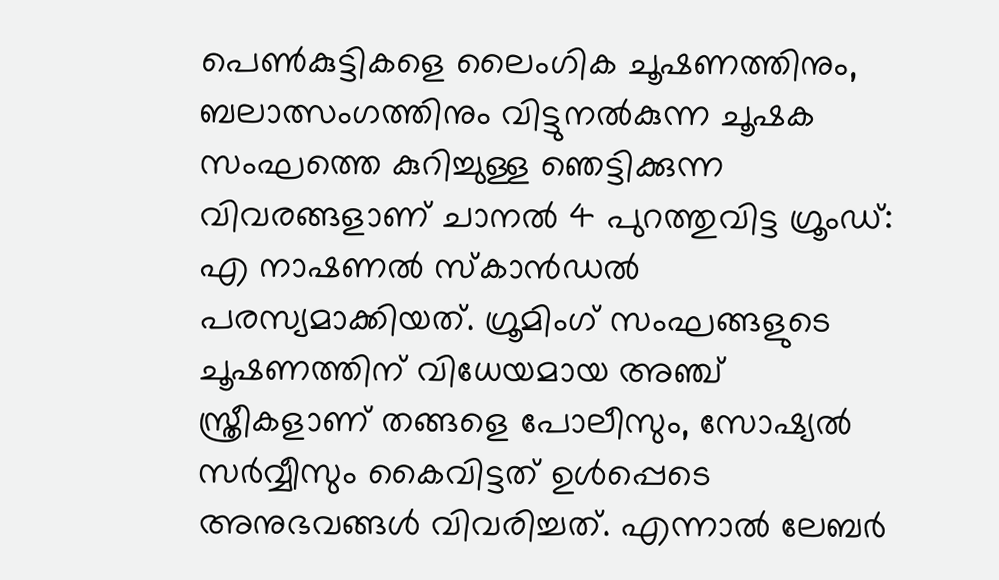പെണ്‍കുട്ടികളെ ലൈംഗിക ചൂഷണത്തിനും, ബലാത്സംഗത്തിനും വിട്ടുനല്‍കുന്ന ചൂഷക സംഘത്തെ കുറിച്ചുള്ള ഞെട്ടിക്കുന്ന വിവരങ്ങളാണ് ചാനല്‍ 4 പുറത്തുവിട്ട ഗ്രൂംഡ്: എ നാഷണല്‍ സ്‌കാന്‍ഡല്‍ പരസ്യമാക്കിയത്. ഗ്രൂമിംഗ് സംഘങ്ങളുടെ ചൂഷണത്തിന് വിധേയമായ അഞ്ച് സ്ത്രീകളാണ് തങ്ങളെ പോലീസും, സോഷ്യല്‍ സര്‍വ്വീസും കൈവിട്ടത് ഉള്‍പ്പെടെ അനുഭവങ്ങള്‍ വിവരിച്ചത്. എന്നാല്‍ ലേബര്‍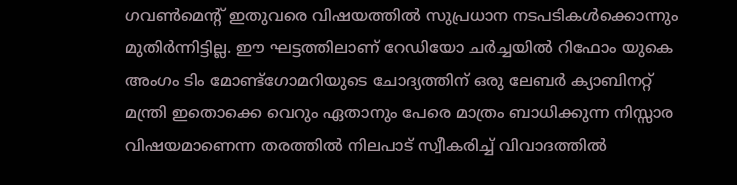ഗവണ്‍മെന്റ് ഇതുവരെ വിഷയത്തില്‍ സുപ്രധാന നടപടികള്‍ക്കൊന്നും മുതിര്‍ന്നിട്ടില്ല. ഈ ഘട്ടത്തിലാണ് റേഡിയോ ചര്‍ച്ചയില്‍ റിഫോം യുകെ അംഗം ടിം മോണ്ട്ഗോമറിയുടെ ചോദ്യത്തിന് ഒരു ലേബര്‍ ക്യാബിനറ്റ് മന്ത്രി ഇതൊക്കെ വെറും ഏതാനും പേരെ മാത്രം ബാധിക്കുന്ന നിസ്സാര വിഷയമാണെന്ന തരത്തില്‍ നിലപാട് സ്വീകരിച്ച് വിവാദത്തില്‍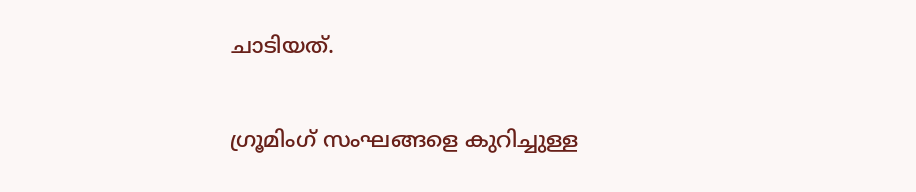ചാടിയത്.

ഗ്രൂമിംഗ് സംഘങ്ങളെ കുറിച്ചുള്ള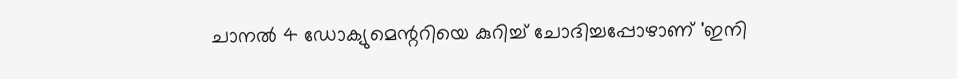ചാനല്‍ 4 ഡോക്യുമെന്ററിയെ കുറിച്ച് ചോദിച്ചപ്പോഴാണ് 'ഇനി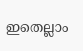ഇതെല്ലാം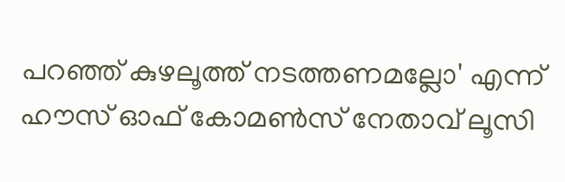പറഞ്ഞ് കുഴലൂത്ത് നടത്തണമല്ലോ' എന്ന് ഹൗസ് ഓഫ് കോമണ്‍സ് നേതാവ് ലൂസി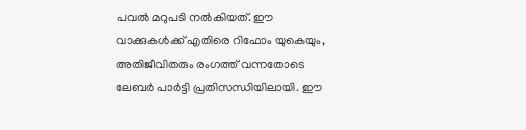പവല്‍ മറുപടി നല്‍കിയത്. ഈ വാക്കുകള്‍ക്ക് എതിരെ റിഫോം യുകെയും, അതിജീവിതരും രംഗത്ത് വന്നതോടെ ലേബര്‍ പാര്‍ട്ടി പ്രതിസന്ധിയിലായി. ഈ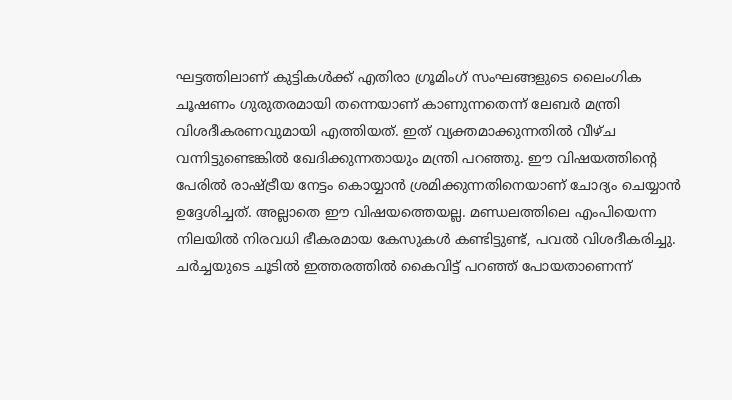ഘട്ടത്തിലാണ് കുട്ടികള്‍ക്ക് എതിരാ ഗ്രൂമിംഗ് സംഘങ്ങളുടെ ലൈംഗിക ചൂഷണം ഗുരുതരമായി തന്നെയാണ് കാണുന്നതെന്ന് ലേബര്‍ മന്ത്രി വിശദീകരണവുമായി എത്തിയത്. ഇത് വ്യക്തമാക്കുന്നതില്‍ വീഴ്ച വന്നിട്ടുണ്ടെങ്കില്‍ ഖേദിക്കുന്നതായും മന്ത്രി പറഞ്ഞു. ഈ വിഷയത്തിന്റെ പേരില്‍ രാഷ്ട്രീയ നേട്ടം കൊയ്യാന്‍ ശ്രമിക്കുന്നതിനെയാണ് ചോദ്യം ചെയ്യാന്‍ ഉദ്ദേശിച്ചത്. അല്ലാതെ ഈ വിഷയത്തെയല്ല. മണ്ഡലത്തിലെ എംപിയെന്ന നിലയില്‍ നിരവധി ഭീകരമായ കേസുകള്‍ കണ്ടിട്ടുണ്ട്, പവല്‍ വിശദീകരിച്ചു. ചര്‍ച്ചയുടെ ചൂടില്‍ ഇത്തരത്തില്‍ കൈവിട്ട് പറഞ്ഞ് പോയതാണെന്ന്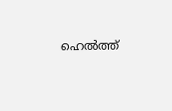ഹെല്‍ത്ത്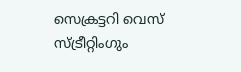സെക്രട്ടറി വെസ് സ്ട്രീറ്റിംഗും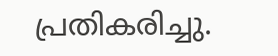പ്രതികരിച്ചു.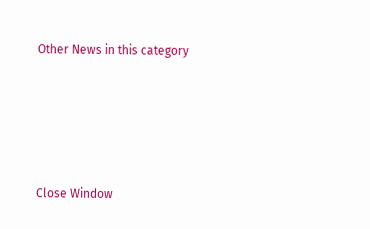Other News in this category








Close Window